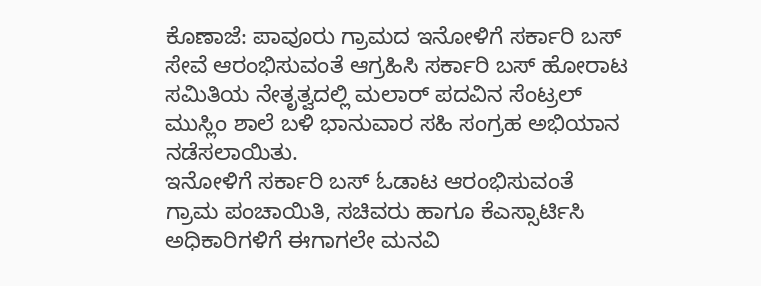ಕೊಣಾಜೆ: ಪಾವೂರು ಗ್ರಾಮದ ಇನೋಳಿಗೆ ಸರ್ಕಾರಿ ಬಸ್ ಸೇವೆ ಆರಂಭಿಸುವಂತೆ ಆಗ್ರಹಿಸಿ ಸರ್ಕಾರಿ ಬಸ್ ಹೋರಾಟ ಸಮಿತಿಯ ನೇತೃತ್ವದಲ್ಲಿ ಮಲಾರ್ ಪದವಿನ ಸೆಂಟ್ರಲ್ ಮುಸ್ಲಿಂ ಶಾಲೆ ಬಳಿ ಭಾನುವಾರ ಸಹಿ ಸಂಗ್ರಹ ಅಭಿಯಾನ ನಡೆಸಲಾಯಿತು.
ಇನೋಳಿಗೆ ಸರ್ಕಾರಿ ಬಸ್ ಓಡಾಟ ಆರಂಭಿಸುವಂತೆ ಗ್ರಾಮ ಪಂಚಾಯಿತಿ, ಸಚಿವರು ಹಾಗೂ ಕೆಎಸ್ಸಾರ್ಟಿಸಿ ಅಧಿಕಾರಿಗಳಿಗೆ ಈಗಾಗಲೇ ಮನವಿ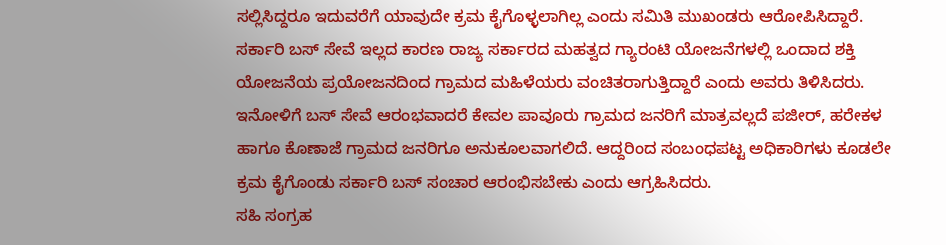ಸಲ್ಲಿಸಿದ್ದರೂ ಇದುವರೆಗೆ ಯಾವುದೇ ಕ್ರಮ ಕೈಗೊಳ್ಳಲಾಗಿಲ್ಲ ಎಂದು ಸಮಿತಿ ಮುಖಂಡರು ಆರೋಪಿಸಿದ್ದಾರೆ.
ಸರ್ಕಾರಿ ಬಸ್ ಸೇವೆ ಇಲ್ಲದ ಕಾರಣ ರಾಜ್ಯ ಸರ್ಕಾರದ ಮಹತ್ವದ ಗ್ಯಾರಂಟಿ ಯೋಜನೆಗಳಲ್ಲಿ ಒಂದಾದ ಶಕ್ತಿ ಯೋಜನೆಯ ಪ್ರಯೋಜನದಿಂದ ಗ್ರಾಮದ ಮಹಿಳೆಯರು ವಂಚಿತರಾಗುತ್ತಿದ್ದಾರೆ ಎಂದು ಅವರು ತಿಳಿಸಿದರು.
ಇನೋಳಿಗೆ ಬಸ್ ಸೇವೆ ಆರಂಭವಾದರೆ ಕೇವಲ ಪಾವೂರು ಗ್ರಾಮದ ಜನರಿಗೆ ಮಾತ್ರವಲ್ಲದೆ ಪಜೀರ್, ಹರೇಕಳ ಹಾಗೂ ಕೊಣಾಜೆ ಗ್ರಾಮದ ಜನರಿಗೂ ಅನುಕೂಲವಾಗಲಿದೆ. ಆದ್ದರಿಂದ ಸಂಬಂಧಪಟ್ಟ ಅಧಿಕಾರಿಗಳು ಕೂಡಲೇ ಕ್ರಮ ಕೈಗೊಂಡು ಸರ್ಕಾರಿ ಬಸ್ ಸಂಚಾರ ಆರಂಭಿಸಬೇಕು ಎಂದು ಆಗ್ರಹಿಸಿದರು.
ಸಹಿ ಸಂಗ್ರಹ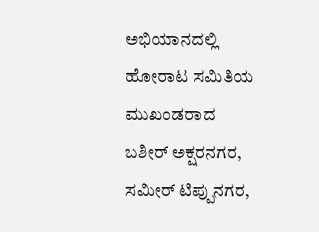ಅಭಿಯಾನದಲ್ಲಿ ಹೋರಾಟ ಸಮಿತಿಯ ಮುಖಂಡರಾದ ಬಶೀರ್ ಅಕ್ಷರನಗರ, ಸಮೀರ್ ಟಿಪ್ಪುನಗರ,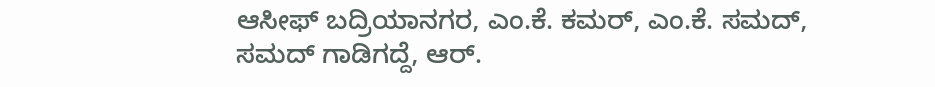ಆಸೀಫ್ ಬದ್ರಿಯಾನಗರ, ಎಂ.ಕೆ. ಕಮರ್, ಎಂ.ಕೆ. ಸಮದ್, ಸಮದ್ ಗಾಡಿಗದ್ದೆ, ಆರ್.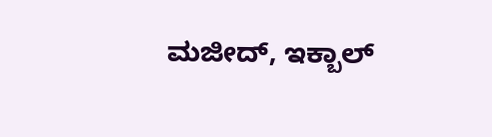ಮಜೀದ್, ಇಕ್ಬಾಲ್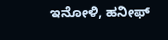ಇನೋಳಿ, ಹನೀಫ್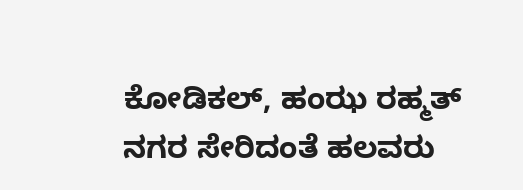ಕೋಡಿಕಲ್, ಹಂಝ ರಹ್ಮತ್ ನಗರ ಸೇರಿದಂತೆ ಹಲವರು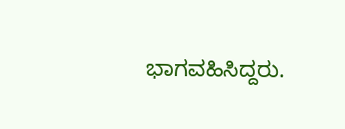ಭಾಗವಹಿಸಿದ್ದರು.